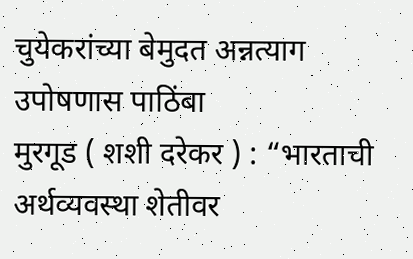चुयेकरांच्या बेमुदत अन्नत्याग उपोषणास पाठिंबा
मुरगूड ( शशी दरेकर ) : “भारताची अर्थव्यवस्था शेतीवर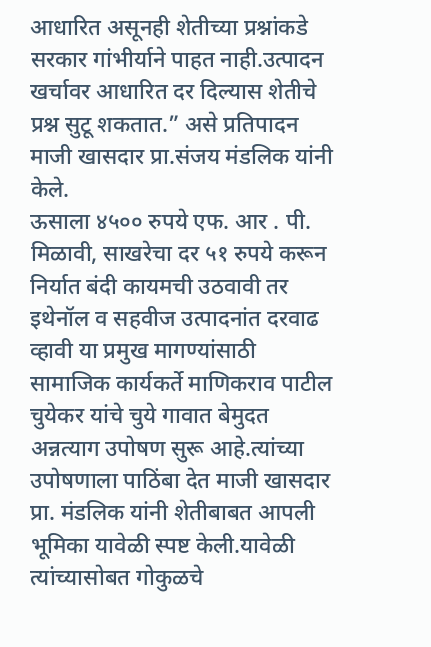आधारित असूनही शेतीच्या प्रश्नांकडे सरकार गांभीर्याने पाहत नाही.उत्पादन खर्चावर आधारित दर दिल्यास शेतीचे प्रश्न सुटू शकतात.” असे प्रतिपादन माजी खासदार प्रा.संजय मंडलिक यांनी केले.
ऊसाला ४५०० रुपये एफ. आर . पी. मिळावी, साखरेचा दर ५१ रुपये करून निर्यात बंदी कायमची उठवावी तर इथेनॉल व सहवीज उत्पादनांत दरवाढ व्हावी या प्रमुख मागण्यांसाठी सामाजिक कार्यकर्ते माणिकराव पाटील चुयेकर यांचे चुये गावात बेमुदत अन्नत्याग उपोषण सुरू आहे.त्यांच्या उपोषणाला पाठिंबा देत माजी खासदार प्रा. मंडलिक यांनी शेतीबाबत आपली भूमिका यावेळी स्पष्ट केली.यावेळी त्यांच्यासोबत गोकुळचे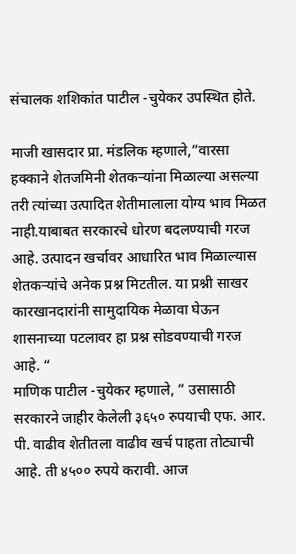संचालक शशिकांत पाटील -चुयेकर उपस्थित होते.

माजी खासदार प्रा. मंडलिक म्हणाले,”वारसा हक्काने शेतजमिनी शेतकऱ्यांना मिळाल्या असल्या तरी त्यांच्या उत्पादित शेतीमालाला योग्य भाव मिळत नाही.याबाबत सरकारचे धोरण बदलण्याची गरज आहे. उत्पादन खर्चावर आधारित भाव मिळाल्यास शेतकऱ्यांचे अनेक प्रश्न मिटतील. या प्रश्नी साखर कारखानदारांनी सामुदायिक मेळावा घेऊन शासनाच्या पटलावर हा प्रश्न सोडवण्याची गरज आहे. “
माणिक पाटील -चुयेकर म्हणाले, ” उसासाठी सरकारने जाहीर केलेली ३६५० रुपयाची एफ. आर. पी. वाढीव शेतीतला वाढीव खर्च पाहता तोट्याची आहे. ती ४५०० रुपये करावी. आज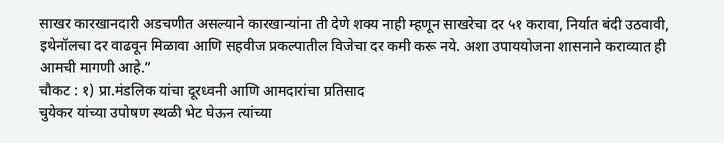साखर कारखानदारी अडचणीत असल्याने कारखान्यांना ती देणे शक्य नाही म्हणून साखरेचा दर ५१ करावा, निर्यात बंदी उठवावी, इथेनॉलचा दर वाढवून मिळावा आणि सहवीज प्रकल्पातील विजेचा दर कमी करू नये. अशा उपाययोजना शासनाने कराव्यात ही आमची मागणी आहे.”
चौकट : १) प्रा.मंडलिक यांचा दूरध्वनी आणि आमदारांचा प्रतिसाद
चुयेकर यांच्या उपोषण स्थळी भेट घेऊन त्यांच्या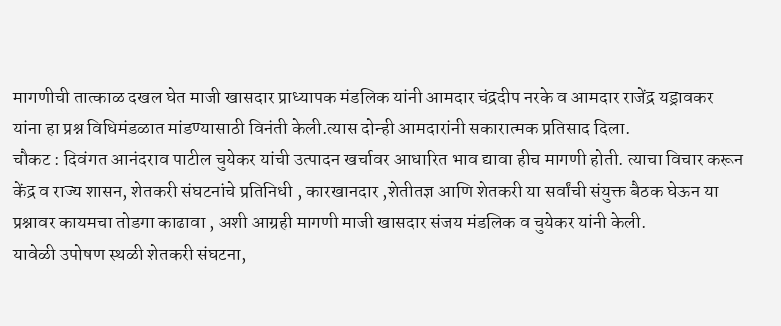मागणीची तात्काळ दखल घेत माजी खासदार प्राध्यापक मंडलिक यांनी आमदार चंद्रदीप नरके व आमदार राजेंद्र यड्रावकर यांना हा प्रश्न विधिमंडळात मांडण्यासाठी विनंती केली.त्यास दोन्ही आमदारांनी सकारात्मक प्रतिसाद दिला.
चौकट : दिवंगत आनंदराव पाटील चुयेकर यांची उत्पादन खर्चावर आधारित भाव द्यावा हीच मागणी होती. त्याचा विचार करून केंद्र व राज्य शासन, शेतकरी संघटनांचे प्रतिनिधी , कारखानदार ,शेतीतज्ञ आणि शेतकरी या सर्वांची संयुक्त बैठक घेऊन या प्रश्नावर कायमचा तोडगा काढावा , अशी आग्रही मागणी माजी खासदार संजय मंडलिक व चुयेकर यांनी केली.
यावेळी उपोषण स्थळी शेतकरी संघटना,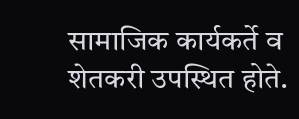सामाजिक कार्यकर्ते व शेतकरी उपस्थित होते.